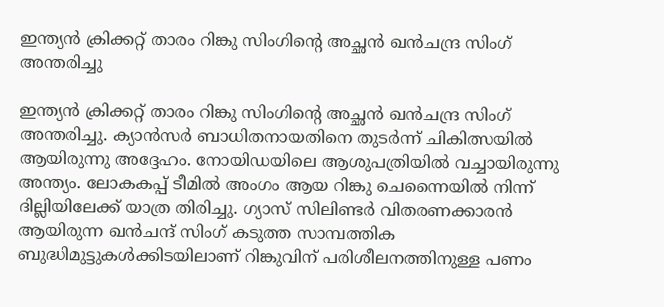ഇന്ത്യന്‍ ക്രിക്കറ്റ് താരം റിങ്കു സിംഗിന്റെ അച്ഛന്‍ ഖന്‍ചന്ദ്ര സിംഗ് അന്തരിച്ചു

ഇന്ത്യന്‍ ക്രിക്കറ്റ് താരം റിങ്കു സിംഗിന്റെ അച്ഛന്‍ ഖന്‍ചന്ദ്ര സിംഗ് അന്തരിച്ചു. ക്യാന്‍സര്‍ ബാധിതനായതിനെ തുടര്‍ന്ന് ചികിത്സയില്‍ ആയിരുന്നു അദ്ദേഹം. നോയിഡയിലെ ആശുപത്രിയില്‍ വച്ചായിരുന്നു അന്ത്യം. ലോകകപ്പ് ടീമില്‍ അംഗം ആയ റിങ്കു ചെന്നൈയില്‍ നിന്ന് ദില്ലിയിലേക്ക് യാത്ര തിരിച്ചു. ഗ്യാസ് സിലിണ്ടര്‍ വിതരണക്കാരന്‍ ആയിരുന്ന ഖന്‍ചന്ദ് സിംഗ് കടുത്ത സാമ്പത്തിക ബുദ്ധിമുട്ടുകള്‍ക്കിടയിലാണ് റിങ്കുവിന് പരിശീലനത്തിനുള്ള പണം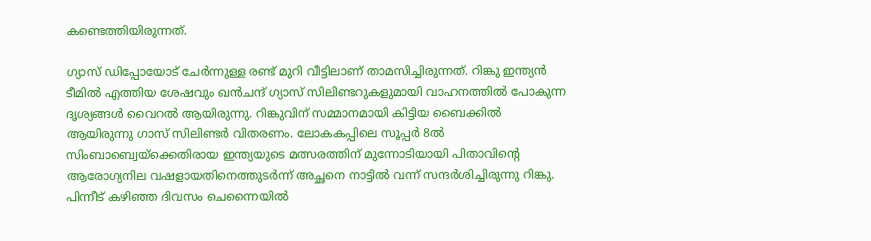കണ്ടെത്തിയിരുന്നത്.

ഗ്യാസ് ഡിപ്പോയോട് ചേര്‍ന്നുള്ള രണ്ട് മുറി വീട്ടിലാണ് താമസിച്ചിരുന്നത്. റിങ്കു ഇന്ത്യന്‍ ടീമില്‍ എത്തിയ ശേഷവും ഖന്‍ചന്ദ് ഗ്യാസ് സിലിണ്ടറുകളുമായി വാഹനത്തില്‍ പോകുന്ന ദൃശ്യങ്ങള്‍ വൈറല്‍ ആയിരുന്നു. റിങ്കുവിന് സമ്മാനമായി കിട്ടിയ ബൈക്കില്‍ ആയിരുന്നു ഗാസ് സിലിണ്ടര്‍ വിതരണം. ലോകകപ്പിലെ സൂപ്പര്‍ 8ല്‍ സിംബാബ്വെയ്ക്കെതിരായ ഇന്ത്യയുടെ മത്സരത്തിന് മുന്നോടിയായി പിതാവിന്റെ ആരോഗ്യനില വഷളായതിനെത്തുടര്‍ന്ന് അച്ഛനെ നാട്ടില്‍ വന്ന് സന്ദര്‍ശിച്ചിരുന്നു റിങ്കു. പിന്നീട് കഴിഞ്ഞ ദിവസം ചെന്നൈയില്‍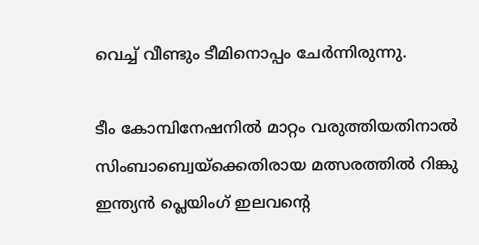വെച്ച് വീണ്ടും ടീമിനൊപ്പം ചേര്‍ന്നിരുന്നു.

ടീം കോമ്പിനേഷനില്‍ മാറ്റം വരുത്തിയതിനാല്‍ സിംബാബ്വെയ്ക്കെതിരായ മത്സരത്തില്‍ റിങ്കു ഇന്ത്യന്‍ പ്ലെയിംഗ് ഇലവന്റെ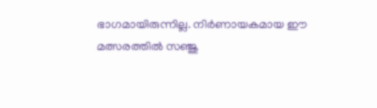ഭാഗമായിരുന്നില്ല. നിര്‍ണായകമായ ഈ മത്സരത്തില്‍ സഞ്ജു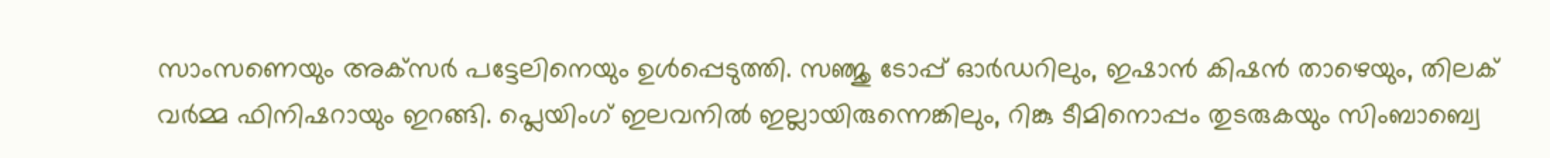സാംസണെയും അക്‌സര്‍ പട്ടേലിനെയും ഉള്‍പ്പെടുത്തി. സഞ്ജു ടോപ്പ് ഓര്‍ഡറിലും, ഇഷാന്‍ കിഷന്‍ താഴെയും, തിലക് വര്‍മ്മ ഫിനിഷറായും ഇറങ്ങി. പ്ലെയിംഗ് ഇലവനില്‍ ഇല്ലായിരുന്നെങ്കിലും, റിങ്കു ടീമിനൊപ്പം തുടരുകയും സിംബാബ്വെ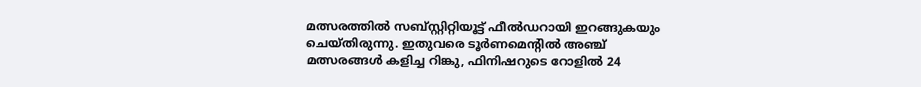മത്സരത്തില്‍ സബ്സ്റ്റിറ്റിയൂട്ട് ഫീല്‍ഡറായി ഇറങ്ങുകയും ചെയ്തിരുന്നു. ഇതുവരെ ടൂര്‍ണമെന്റില്‍ അഞ്ച് മത്സരങ്ങള്‍ കളിച്ച റിങ്കു, ഫിനിഷറുടെ റോളില്‍ 24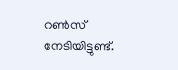റണ്‍സ് നേടിയിട്ടുണ്ട്.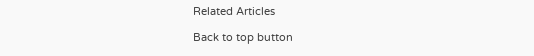Related Articles

Back to top button